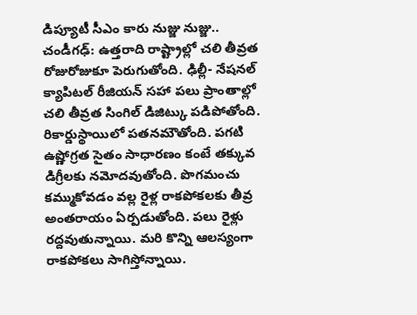డిప్యూటీ సీఎం కారు నుజ్జు నుజ్జు..
చండీగఢ్: ఉత్తరాది రాష్ట్రాల్లో చలి తీవ్రత రోజురోజుకూ పెరుగుతోంది. ఢిల్లీ- నేషనల్ క్యాపిటల్ రీజియన్ సహా పలు ప్రాంతాల్లో చలి తీవ్రత సింగిల్ డిజిట్కు పడిపోతోంది. రికార్డుస్థాయిలో పతనమౌతోంది. పగటి ఉష్ణోగ్రత సైతం సాధారణం కంటే తక్కువ డిగ్రీలకు నమోదవుతోంది. పొగమంచు కమ్ముకోవడం వల్ల రైళ్ల రాకపోకలకు తీవ్ర అంతరాయం ఏర్పడుతోంది. పలు రైళ్లు రద్దవుతున్నాయి. మరి కొన్ని ఆలస్యంగా రాకపోకలు సాగిస్తోన్నాయి.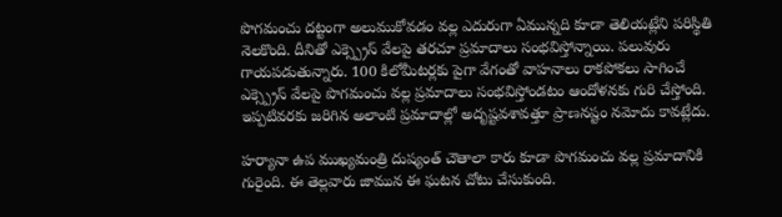పొగమంచు దట్టంగా అలుముకోవడం వల్ల ఎదురుగా ఏమున్నది కూడా తెలియట్లేని పరిస్థితి నెలకొంది. దీనితో ఎక్స్ప్రెస్ వేలపై తరచూ ప్రమాదాలు సంభవిస్తోన్నాయి. పలువురు గాయపడుతున్నారు. 100 కిలోమీటర్లకు పైగా వేగంతో వాహనాలు రాకపోకలు సాగించే ఎక్స్ప్రెస్ వేలపై పొగమంచు వల్ల ప్రమాదాలు సంభవిస్తోండటం ఆందోళనకు గురి చేస్తోంది. ఇప్పటివరకు జరిగిన అలాంటి ప్రమాదాల్లో అదృష్టవశావత్తూ ప్రాణనష్టం నమోదు కావట్లేదు.

హర్యానా ఉప ముఖ్యమంత్రి దుష్యంత్ చౌతాలా కారు కూడా పొగమంచు వల్ల ప్రమాదానికి గురైంది. ఈ తెల్లవారు జామున ఈ ఘటన చోటు చేసుకుంది.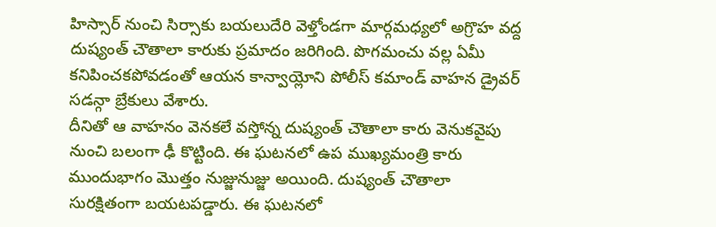హిస్సార్ నుంచి సిర్సాకు బయలుదేరి వెళ్తోండగా మార్గమధ్యలో అగ్రొహ వద్ద దుష్యంత్ చౌతాలా కారుకు ప్రమాదం జరిగింది. పొగమంచు వల్ల ఏమీ కనిపించకపోవడంతో ఆయన కాన్వాయ్లోని పోలీస్ కమాండ్ వాహన డ్రైవర్ సడన్గా బ్రేకులు వేశారు.
దీనితో ఆ వాహనం వెనకలే వస్తోన్న దుష్యంత్ చౌతాలా కారు వెనుకవైపు నుంచి బలంగా ఢీ కొట్టింది. ఈ ఘటనలో ఉప ముఖ్యమంత్రి కారు ముందుభాగం మొత్తం నుజ్జునుజ్జు అయింది. దుష్యంత్ చౌతాలా సురక్షితంగా బయటపడ్డారు. ఈ ఘటనలో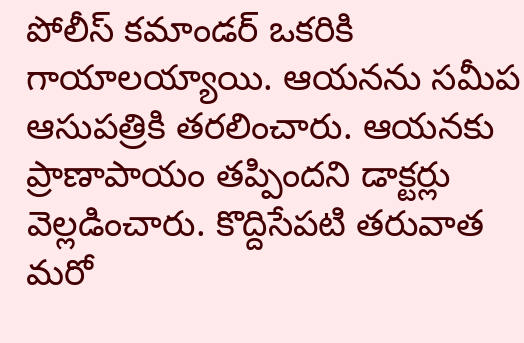పోలీస్ కమాండర్ ఒకరికి గాయాలయ్యాయి. ఆయనను సమీప ఆసుపత్రికి తరలించారు. ఆయనకు ప్రాణాపాయం తప్పిందని డాక్టర్లు వెల్లడించారు. కొద్దిసేపటి తరువాత మరో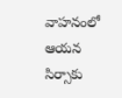వాహనంలో ఆయన సిర్సాకు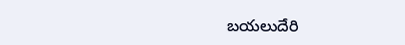బయలుదేరి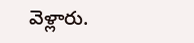వెళ్లారు.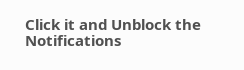Click it and Unblock the Notifications